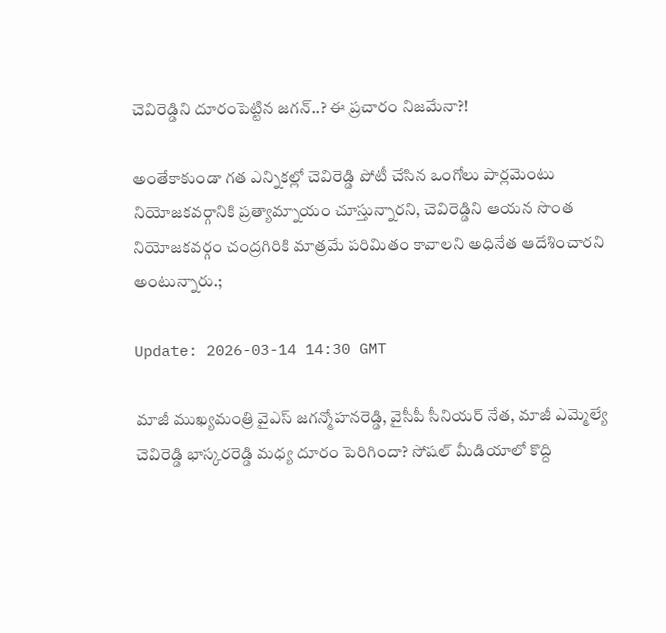చెవిరెడ్డిని దూరంపెట్టిన జగన్..? ఈ ప్రచారం నిజమేనా?!

అంతేకాకుండా గత ఎన్నికల్లో చెవిరెడ్డి పోటీ చేసిన ఒంగోలు పార్లమెంటు నియోజకవర్గానికి ప్రత్యామ్నాయం చూస్తున్నారని, చెవిరెడ్డిని ఆయన సొంత నియోజకవర్గం చంద్రగిరికి మాత్రమే పరిమితం కావాలని అధినేత ఆదేశించారని అంటున్నారు.;

Update: 2026-03-14 14:30 GMT

మాజీ ముఖ్యమంత్రి వైఎస్ జగన్మోహనరెడ్డి, వైసీపీ సీనియర్ నేత, మాజీ ఎమ్మెల్యే చెవిరెడ్డి భాస్కరరెడ్డి మధ్య దూరం పెరిగిందా? సోషల్ మీడియాలో కొద్ది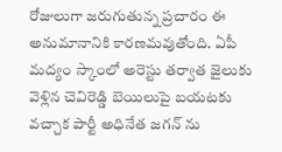రోజులుగా జరుగుతున్న ప్రచారం ఈ అనుమానానికి కారణమవుతోంది. ఏపీ మద్యం స్కాంలో అరెస్టు తర్వాత జైలుకు వెళ్లిన చెవిరెడ్డి బెయిలుపై బయటకు వచ్చాక పార్టీ అధినేత జగన్ ను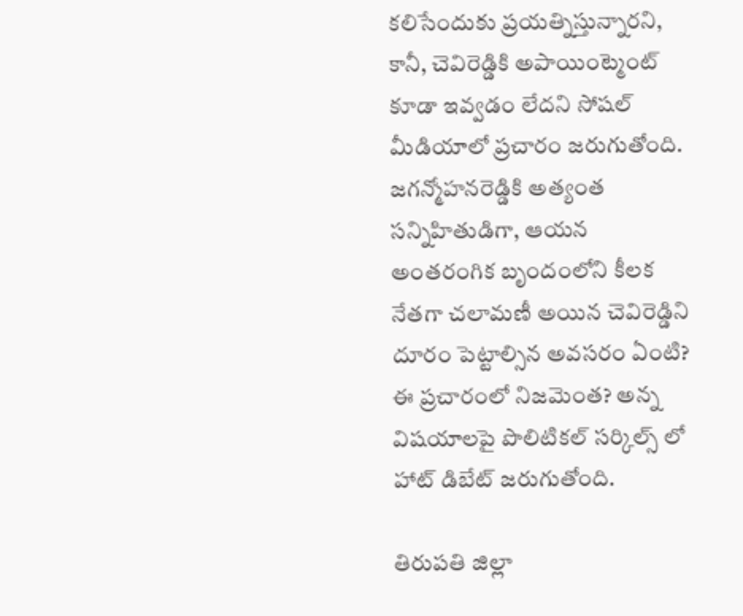కలిసేందుకు ప్రయత్నిస్తున్నారని, కానీ, చెవిరెడ్డికి అపాయింట్మెంట్ కూడా ఇవ్వడం లేదని సోషల్ మీడియాలో ప్రచారం జరుగుతోంది. జగన్మోహనరెడ్డికి అత్యంత సన్నిహితుడిగా, ఆయన అంతరంగిక బృందంలోని కీలక నేతగా చలామణీ అయిన చెవిరెడ్డిని దూరం పెట్టాల్సిన అవసరం ఏంటి? ఈ ప్రచారంలో నిజమెంత? అన్న విషయాలపై పొలిటికల్ సర్కిల్స్ లో హాట్ డిబేట్ జరుగుతోంది.

తిరుపతి జిల్లా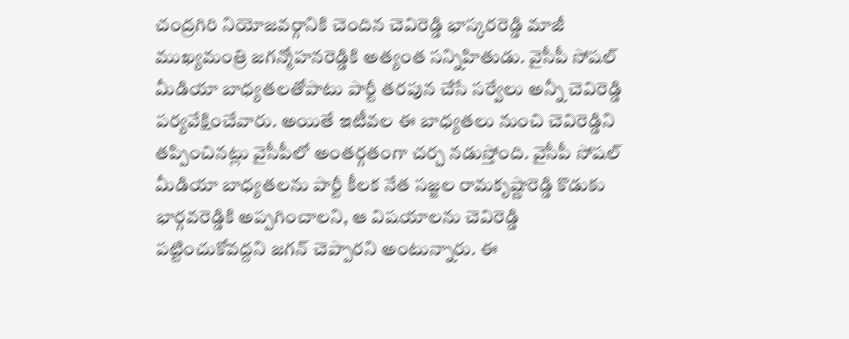చంద్రగిరి నియోజవర్గానికి చెందిన చెవిరెడ్డి భాస్కరరెడ్డి మాజీ ముఖ్యమంత్రి జగన్మోహనరెడ్డికి అత్యంత సన్నిహితుడు. వైసీపీ సోషల్ మీడియా బాధ్యతలతోపాటు పార్టీ తరపున చేసే సర్వేలు అన్నీ చెవిరెడ్డి పర్యవేక్షించేవారు. అయితే ఇటీవల ఈ బాధ్యతలు నుంచి చెవిరెడ్డిని తప్పించినట్లు వైసీపీలో అంతర్గతంగా చర్చ నడుస్తోంది. వైసీపీ సోషల్ మీడియా బాధ్యతలను పార్టీ కీలక నేత సజ్జల రామకృష్ణారెడ్డి కొడుకు భార్గవరెడ్డికి అప్పగించాలని, ఆ విషయాలను చెవిరెడ్డి పట్టించుకోవద్దని జగన్ చెప్పారని అంటున్నారు. ఈ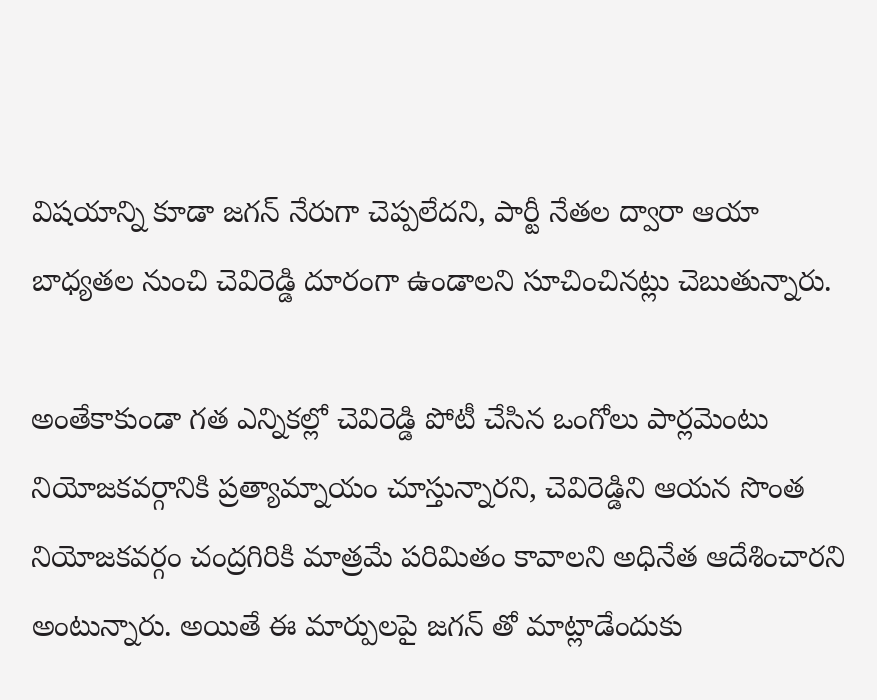విషయాన్ని కూడా జగన్ నేరుగా చెప్పలేదని, పార్టీ నేతల ద్వారా ఆయా బాధ్యతల నుంచి చెవిరెడ్డి దూరంగా ఉండాలని సూచించినట్లు చెబుతున్నారు.

అంతేకాకుండా గత ఎన్నికల్లో చెవిరెడ్డి పోటీ చేసిన ఒంగోలు పార్లమెంటు నియోజకవర్గానికి ప్రత్యామ్నాయం చూస్తున్నారని, చెవిరెడ్డిని ఆయన సొంత నియోజకవర్గం చంద్రగిరికి మాత్రమే పరిమితం కావాలని అధినేత ఆదేశించారని అంటున్నారు. అయితే ఈ మార్పులపై జగన్ తో మాట్లాడేందుకు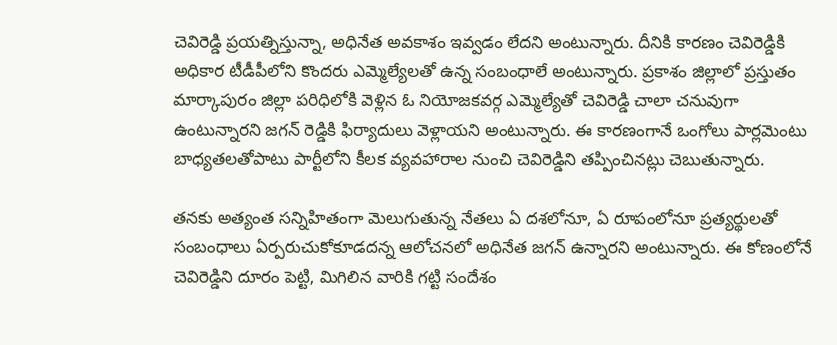చెవిరెడ్డి ప్రయత్నిస్తున్నా, అధినేత అవకాశం ఇవ్వడం లేదని అంటున్నారు. దీనికి కారణం చెవిరెడ్డికి అధికార టీడీపీలోని కొందరు ఎమ్మెల్యేలతో ఉన్న సంబంధాలే అంటున్నారు. ప్రకాశం జిల్లాలో ప్రస్తుతం మార్కాపురం జిల్లా పరిధిలోకి వెళ్లిన ఓ నియోజకవర్గ ఎమ్మెల్యేతో చెవిరెడ్డి చాలా చనువుగా ఉంటున్నారని జగన్ రెడ్డికి ఫిర్యాదులు వెళ్లాయని అంటున్నారు. ఈ కారణంగానే ఒంగోలు పార్లమెంటు బాధ్యతలతోపాటు పార్టీలోని కీలక వ్యవహారాల నుంచి చెవిరెడ్డిని తప్పించినట్లు చెబుతున్నారు.

తనకు అత్యంత సన్నిహితంగా మెలుగుతున్న నేతలు ఏ దశలోనూ, ఏ రూపంలోనూ ప్రత్యర్థులతో సంబంధాలు ఏర్పరుచుకోకూడదన్న ఆలోచనలో అధినేత జగన్ ఉన్నారని అంటున్నారు. ఈ కోణంలోనే చెవిరెడ్డిని దూరం పెట్టి, మిగిలిన వారికి గట్టి సందేశం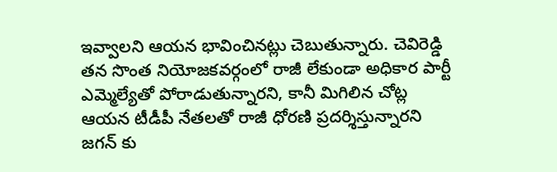ఇవ్వాలని ఆయన భావించినట్లు చెబుతున్నారు. చెవిరెడ్డి తన సొంత నియోజకవర్గంలో రాజీ లేకుండా అధికార పార్టీ ఎమ్మెల్యేతో పోరాడుతున్నారని, కానీ మిగిలిన చోట్ల ఆయన టీడీపీ నేతలతో రాజీ ధోరణి ప్రదర్శిస్తున్నారని జగన్ కు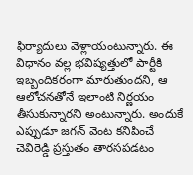ఫిర్యాదులు వెళ్లాయంటున్నారు. ఈ విధానం వల్ల భవిష్యత్తులో పార్టీకి ఇబ్బందికరంగా మారుతుందని, ఆ ఆలోచనతోనే ఇలాంటి నిర్ణయం తీసుకున్నారని అంటున్నారు. అందుకే ఎప్పుడూ జగన్ వెంట కనిపించే చెవిరెడ్డి ప్రస్తుతం తారసపడటం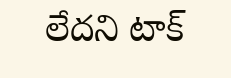లేదని టాక్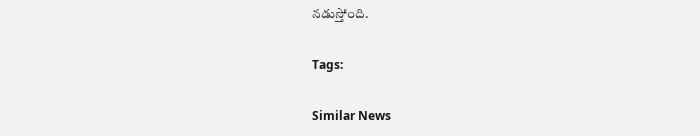నడుస్తోంది.

Tags:

Similar News